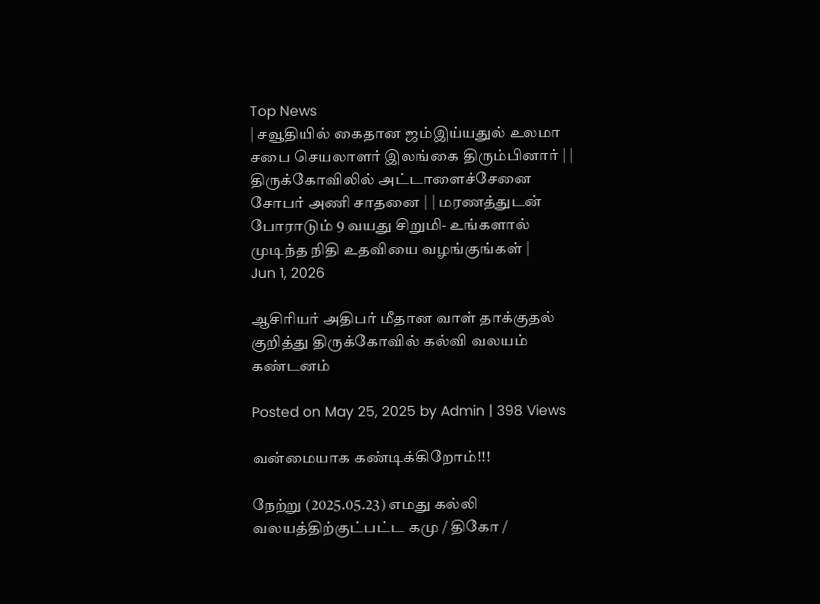Top News
| சவூதியில் கைதான ஜம்இய்யதுல் உலமா சபை செயலாளர் இலங்கை திரும்பினார் | | திருக்கோவிலில் அட்டாளைச்சேனை சோபர் அணி சாதனை | | மரணத்துடன் போராடும் 9 வயது சிறுமி- உங்களால் முடிந்த நிதி உதவியை வழங்குங்கள் |
Jun 1, 2026

ஆசிரியர் அதிபர் மீதான வாள் தாக்குதல் குறித்து திருக்கோவில் கல்வி வலயம் கண்டனம்

Posted on May 25, 2025 by Admin | 398 Views

வன்மையாக கண்டிக்கிறோம்!!!

நேற்று (2025.05.23) எமது கல்லி வலயத்திற்குட்பட்ட கமு / திகோ /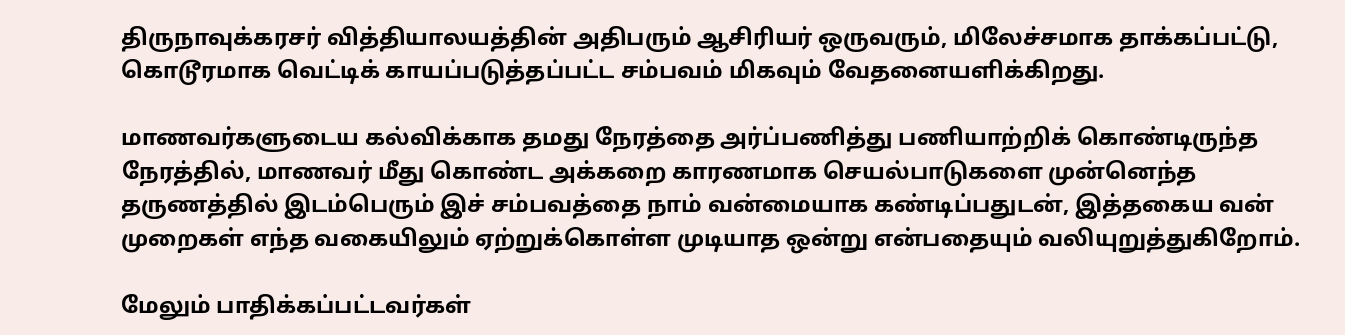திருநாவுக்கரசர் வித்தியாலயத்தின் அதிபரும் ஆசிரியர் ஒருவரும், மிலேச்சமாக தாக்கப்பட்டு, கொடூரமாக வெட்டிக் காயப்படுத்தப்பட்ட சம்பவம் மிகவும் வேதனையளிக்கிறது.

மாணவர்களுடைய கல்விக்காக தமது நேரத்தை அர்ப்பணித்து பணியாற்றிக் கொண்டிருந்த நேரத்தில், மாணவர் மீது கொண்ட அக்கறை காரணமாக செயல்பாடுகளை முன்னெந்த தருணத்தில் இடம்பெரும் இச் சம்பவத்தை நாம் வன்மையாக கண்டிப்பதுடன், இத்தகைய வன் முறைகள் எந்த வகையிலும் ஏற்றுக்கொள்ள முடியாத ஒன்று என்பதையும் வலியுறுத்துகிறோம்.

மேலும் பாதிக்கப்பட்டவர்கள்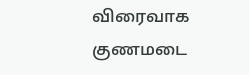விரைவாக குணமடை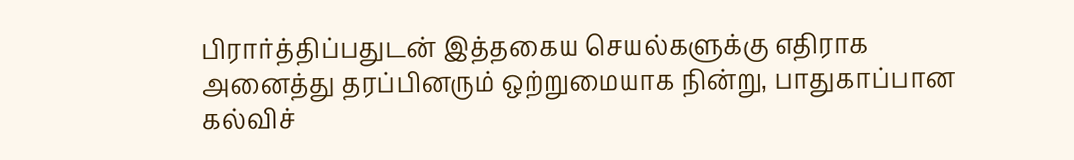பிரார்த்திப்பதுடன் இத்தகைய செயல்களுக்கு எதிராக அனைத்து தரப்பினரும் ஒற்றுமையாக நின்று, பாதுகாப்பான கல்விச்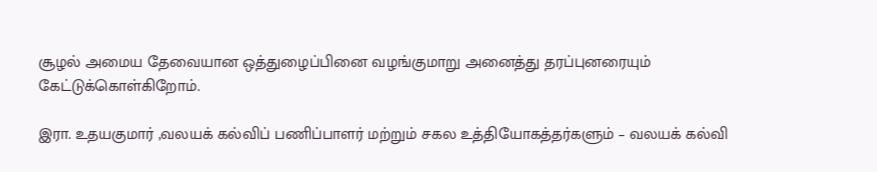சூழல் அமைய தேவையான ஒத்துழைப்பினை வழங்குமாறு அனைத்து தரப்புனரையும் கேட்டுக்கொள்கிறோம்.

இரா. உதயகுமார் ,வலயக் கல்விப் பணிப்பாளர் மற்றும் சகல உத்தியோகத்தர்களும் – வலயக் கல்வி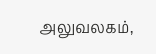அலுவலகம்,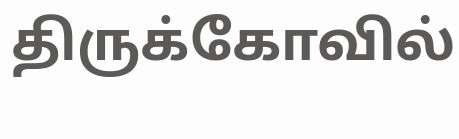திருக்கோவில்